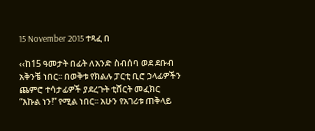15 November 2015 ተጻፈ በ

‹‹ከ15 ዓመታት በፊት ለአንድ ስብሰባ ወደ ደቡብ አቅንቼ ነበር፡፡ በወቅቱ የክልሉ ፓርቲ ቢሮ ኃላፊዎችን ጨምሮ ተሳታፊዎች ያደረጉት ቲሸርት መፈክር “እኩል ነን!” የሚል ነበር፡፡ አሁን የአገሪቱ ጠቅላይ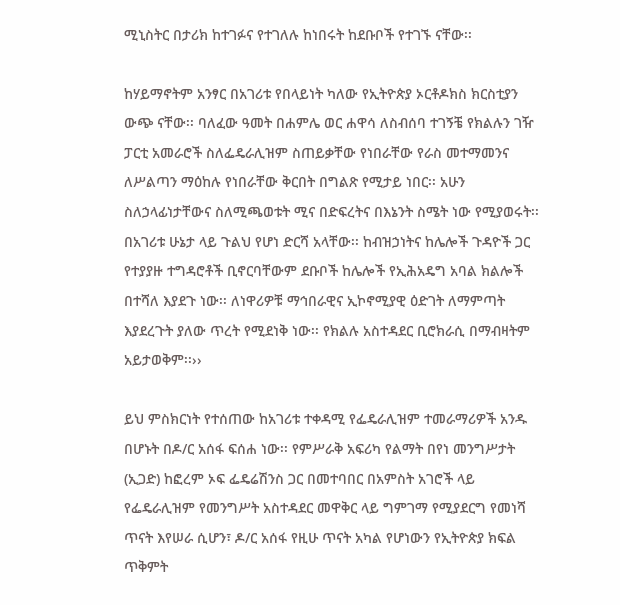ሚኒስትር በታሪክ ከተገፉና የተገለሉ ከነበሩት ከደቡቦች የተገኙ ናቸው፡፡

ከሃይማኖትም አንፃር በአገሪቱ የበላይነት ካለው የኢትዮጵያ ኦርቶዶክስ ክርስቲያን ውጭ ናቸው፡፡ ባለፈው ዓመት በሐምሌ ወር ሐዋሳ ለስብሰባ ተገኝቼ የክልሉን ገዥ ፓርቲ አመራሮች ስለፌዴራሊዝም ስጠይቃቸው የነበራቸው የራስ መተማመንና ለሥልጣን ማዕከሉ የነበራቸው ቅርበት በግልጽ የሚታይ ነበር፡፡ አሁን ስለኃላፊነታቸውና ስለሚጫወቱት ሚና በድፍረትና በእኔንት ስሜት ነው የሚያወሩት፡፡ በአገሪቱ ሁኔታ ላይ ጉልህ የሆነ ድርሻ አላቸው፡፡ ከብዝኃነትና ከሌሎች ጉዳዮች ጋር የተያያዙ ተግዳሮቶች ቢኖርባቸውም ደቡቦች ከሌሎች የኢሕአዴግ አባል ክልሎች በተሻለ እያደጉ ነው፡፡ ለነዋሪዎቹ ማኅበራዊና ኢኮኖሚያዊ ዕድገት ለማምጣት እያደረጉት ያለው ጥረት የሚደነቅ ነው፡፡ የክልሉ አስተዳደር ቢሮክራሲ በማብዛትም አይታወቅም፡፡››

ይህ ምስክርነት የተሰጠው ከአገሪቱ ተቀዳሚ የፌዴራሊዝም ተመራማሪዎች አንዱ በሆኑት በዶ/ር አሰፋ ፍሰሐ ነው፡፡ የምሥራቅ አፍሪካ የልማት በየነ መንግሥታት (ኢጋድ) ከፎረም ኦፍ ፌዴሬሽንስ ጋር በመተባበር በአምስት አገሮች ላይ የፌዴራሊዝም የመንግሥት አስተዳደር መዋቅር ላይ ግምገማ የሚያደርግ የመነሻ ጥናት እየሠራ ሲሆን፣ ዶ/ር አሰፋ የዚሁ ጥናት አካል የሆነውን የኢትዮጵያ ክፍል ጥቅምት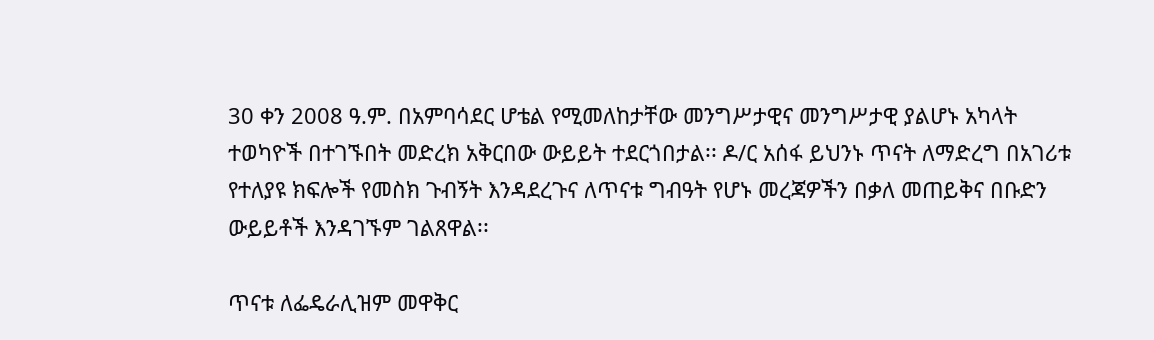30 ቀን 2008 ዓ.ም. በአምባሳደር ሆቴል የሚመለከታቸው መንግሥታዊና መንግሥታዊ ያልሆኑ አካላት ተወካዮች በተገኙበት መድረክ አቅርበው ውይይት ተደርጎበታል፡፡ ዶ/ር አሰፋ ይህንኑ ጥናት ለማድረግ በአገሪቱ የተለያዩ ክፍሎች የመስክ ጉብኝት እንዳደረጉና ለጥናቱ ግብዓት የሆኑ መረጃዎችን በቃለ መጠይቅና በቡድን ውይይቶች እንዳገኙም ገልጸዋል፡፡

ጥናቱ ለፌዴራሊዝም መዋቅር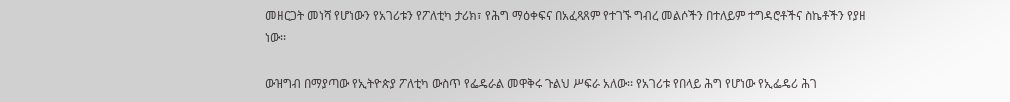መዘርጋት መነሻ የሆነውን የአገሪቱን የፖለቲካ ታሪክ፣ የሕግ ማዕቀፍና በአፈጻጸም የተገኙ ግብረ መልሶችን በተለይም ተግዳሮቶችና ስኬቶችን የያዘ ነው፡፡

ውዝግብ በማያጣው የኢትዮጵያ ፖለቲካ ውስጥ የፌዴራል መዋቅሩ ጉልህ ሥፍራ አለው፡፡ የአገሪቱ የበላይ ሕግ የሆነው የኢፌዴሪ ሕገ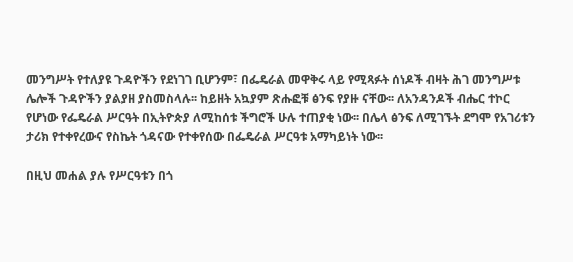መንግሥት የተለያዩ ጉዳዮችን የደነገገ ቢሆንም፣ በፌዴራል መዋቅሩ ላይ የሚጻፉት ሰነዶች ብዛት ሕገ መንግሥቱ ሌሎች ጉዳዮችን ያልያዘ ያስመስላሉ፡፡ ከይዘት አኳያም ጽሑፎቹ ፅንፍ የያዙ ናቸው፡፡ ለአንዳንዶች ብሔር ተኮር የሆነው የፌዴራል ሥርዓት በኢትዮጵያ ለሚከሰቱ ችግሮች ሁሉ ተጠያቂ ነው፡፡ በሌላ ፅንፍ ለሚገኙት ደግሞ የአገሪቱን ታሪክ የተቀየረውና የስኬት ጎዳናው የተቀየሰው በፌዴራል ሥርዓቱ አማካይነት ነው፡፡

በዚህ መሐል ያሉ የሥርዓቱን በጎ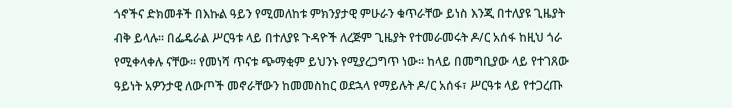ጎኖችና ድክመቶች በእኩል ዓይን የሚመለከቱ ምክንያታዊ ምሁራን ቁጥራቸው ይነስ እንጂ በተለያዩ ጊዜያት ብቅ ይላሉ፡፡ በፌዴራል ሥርዓቱ ላይ በተለያዩ ጉዳዮች ለረጅም ጊዜያት የተመራመሩት ዶ/ር አሰፋ ከዚህ ጎራ የሚቀላቀሉ ናቸው፡፡ የመነሻ ጥናቱ ጭማቂም ይህንኑ የሚያረጋግጥ ነው፡፡ ከላይ በመግቢያው ላይ የተገጸው ዓይነት አዎንታዊ ለውጦች መኖራቸውን ከመመስከር ወደኋላ የማይሉት ዶ/ር አሰፋ፣ ሥርዓቱ ላይ የተጋረጡ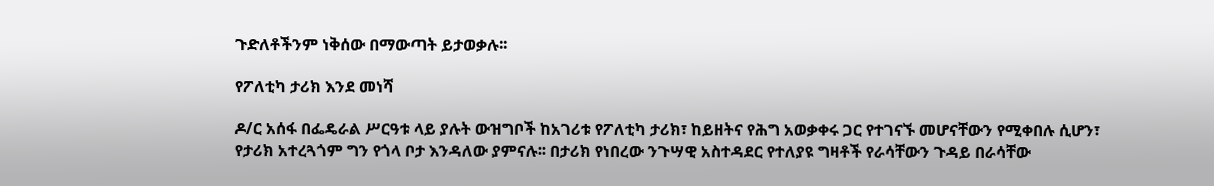ጉድለቶችንም ነቅሰው በማውጣት ይታወቃሉ፡፡

የፖለቲካ ታሪክ እንደ መነሻ

ዶ/ር አሰፋ በፌዴራል ሥርዓቱ ላይ ያሉት ውዝግቦች ከአገሪቱ የፖለቲካ ታሪክ፣ ከይዘትና የሕግ አወቃቀሩ ጋር የተገናኙ መሆናቸውን የሚቀበሉ ሲሆን፣ የታሪክ አተረጓጎም ግን የጎላ ቦታ እንዳለው ያምናሉ፡፡ በታሪክ የነበረው ንጉሣዊ አስተዳደር የተለያዩ ግዛቶች የራሳቸውን ጉዳይ በራሳቸው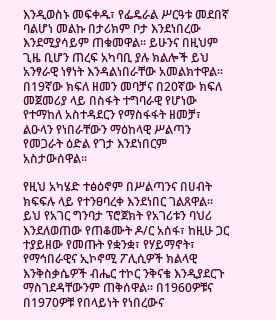እንዲወስኑ መፍቀዱ፣ የፌዴራል ሥርዓቱ መደበኛ ባልሆነ መልኩ በታሪክም ቦታ እንደነበረው እንደሚያሳይም ጠቁመዋል፡፡ ይሁንና በዚህም ጊዜ ቢሆን ጠረፍ አካባቢ ያሉ ክልሎች ይህ አንፃራዊ ነፃነት እንዳልነበራቸው አመልክተዋል፡፡ በ19ኛው ክፍለ ዘመን መባቻና በ20ኛው ክፍለ መጀመሪያ ላይ በስፋት ተግባራዊ የሆነው የተማከለ አስተዳደርን የማስፋፋት ዘመቻ፣ ልዑላን የነበራቸውን ማዕከላዊ ሥልጣን የመጋራት ዕድል የገታ እንደነበርም አስታውሰዋል፡፡

የዚህ አካሄድ ተፅዕኖም በሥልጣንና በሀብት ክፍፍሉ ላይ የተንፀባረቀ እንደነበር ገልጸዋል፡፡ ይህ የአገር ግንባታ ፕሮጀክት የአገሪቱን ባህሪ እንደለወጠው የጠቆሙት ዶ/ር አሰፋ፣ ከዚሁ ጋር ተያይዘው የመጡት የቋንቋ፣ የሃይማኖት፣ የማኅበራዊና ኢኮኖሚ ፖሊሲዎች ክልላዊ እንቅስቃሴዎች ብሔር ተኮር ንቅናቄ እንዲያደርጉ ማስገደዳቸውንም ጠቅሰዋል፡፡ በ1960ዎቹና በ1970ዎቹ የበላይነት የነበረውና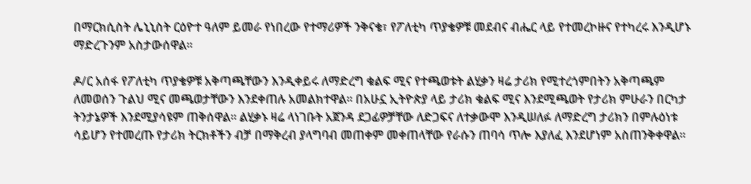በማርክሲስት ሌኒኒስት ርዕዮተ ዓለም ይመራ የነበረው የተማሪዎች ንቅናቄ፣ የፖለቲካ ጥያቄዎቹ መደብና ብሔር ላይ የተመረኮዙና የተካረሩ እንዲሆኑ ማድረጉንም አስታውሰዋል፡፡

ዶ/ር አሰፋ የፖለቲካ ጥያቄዎቹ አቅጣጫቸውን እንዲቀይሩ ለማድረግ ቁልፍ ሚና የተጫወቱት ልሂቃን ዛሬ ታሪክ የሚተረጎምበትን አቅጣጫም ለመወሰን ጉልህ ሚና መጫወታቸውን እንደቀጠሉ አመልክተዋል፡፡ በአሁኗ ኢትዮጵያ ላይ ታሪክ ቁልፍ ሚና እንደሚጫወት የታሪክ ምሁራን በርካታ ትንታኔዎች እንደሚያሳዩም ጠቅሰዋል፡፡ ልሂቃኑ ዛሬ ላነገቡት አጀንዳ ደጋፊዎቻቸው ለድጋፍና ለተቃውሞ እንዲሠለፉ ለማድረግ ታሪክን በምሉዕነቱ ሳይሆን የተመረጡ የታሪክ ትርክቶችን ብቻ በማቅረብ ያላግባብ መጠቀም መቀጠላቸው የራሱን ጠባሳ ጥሎ እያለፈ እንደሆነም አስጠንቅቀዋል፡፡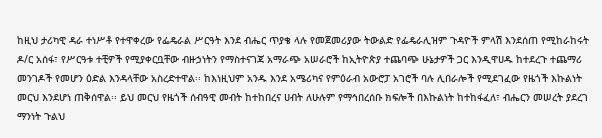ከዚህ ታሪካዊ ዳራ ተነሥቶ የተዋቀረው የፌዴራል ሥርዓት እንደ ብሔር ጥያቄ ላሉ የመጀመሪያው ትውልድ የፌዴራሊዝም ጉዳዮች ምላሽ እንደሰጠ የሚከራከሩት ዶ/ር አሰፋ፣ የሥርዓቱ ተቺዎች የሚያቀርቧቸው ብዙኃነትን የማስተናገጃ አማራጭ አሠራሮች ከኢትዮጵያ ተጨባጭ ሁኔታዎች ጋር እንዲዋሀዱ ከተደረጉ ተጨማሪ መንገዶች የመሆን ዕድል እንዳላቸው አስረድተዋል፡፡ ከእነዚህም አንዱ እንደ አሜሪካና የምዕራብ አውሮፓ አገሮች ባሉ ሊበራሎች የሚደገፈው የዜጎች እኩልነት መርህ እንደሆነ ጠቅሰዋል፡፡ ይህ መርህ የዜጎች ሰብዓዊ መብት ከተከበረና ሀብት ለሁሉም የማኅበረሰቡ ክፍሎች በእኩልነት ከተከፋፈለ፣ ብሔርን መሠረት ያደረገ ማንነት ጉልህ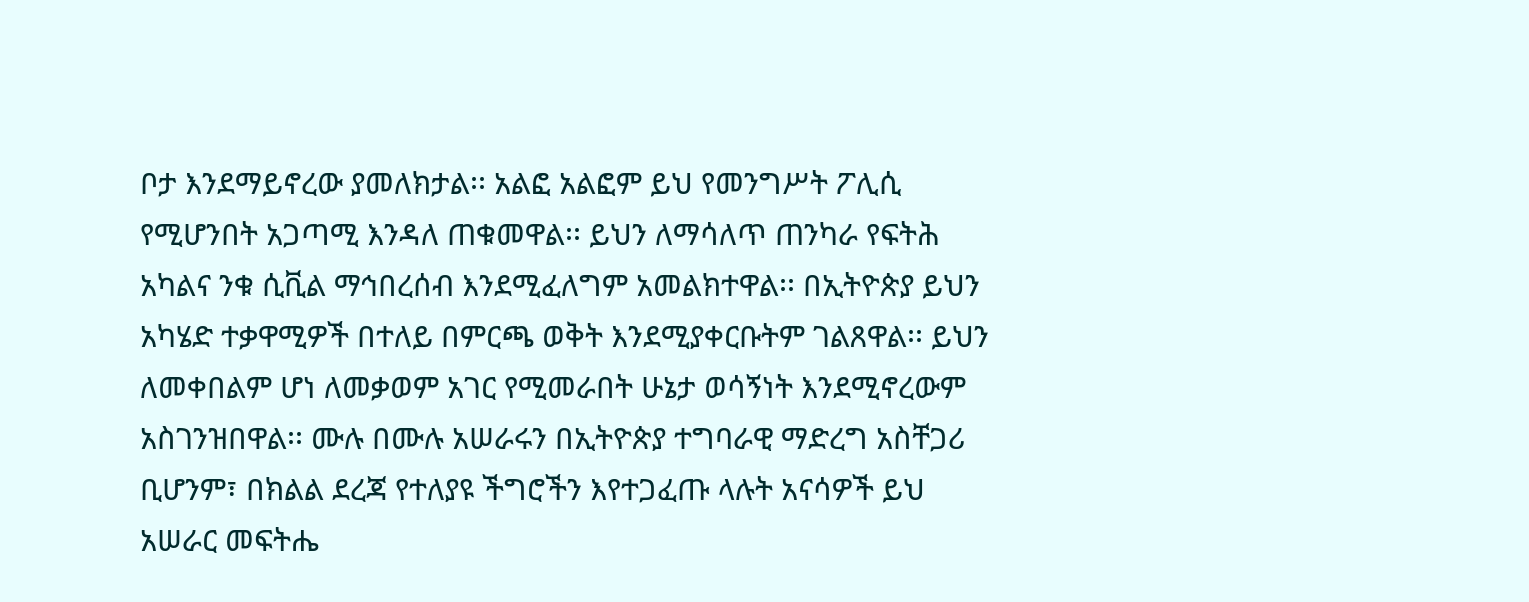ቦታ እንደማይኖረው ያመለክታል፡፡ አልፎ አልፎም ይህ የመንግሥት ፖሊሲ የሚሆንበት አጋጣሚ እንዳለ ጠቁመዋል፡፡ ይህን ለማሳለጥ ጠንካራ የፍትሕ አካልና ንቁ ሲቪል ማኅበረሰብ እንደሚፈለግም አመልክተዋል፡፡ በኢትዮጵያ ይህን አካሄድ ተቃዋሚዎች በተለይ በምርጫ ወቅት እንደሚያቀርቡትም ገልጸዋል፡፡ ይህን ለመቀበልም ሆነ ለመቃወም አገር የሚመራበት ሁኔታ ወሳኝነት እንደሚኖረውም አስገንዝበዋል፡፡ ሙሉ በሙሉ አሠራሩን በኢትዮጵያ ተግባራዊ ማድረግ አስቸጋሪ ቢሆንም፣ በክልል ደረጃ የተለያዩ ችግሮችን እየተጋፈጡ ላሉት አናሳዎች ይህ አሠራር መፍትሔ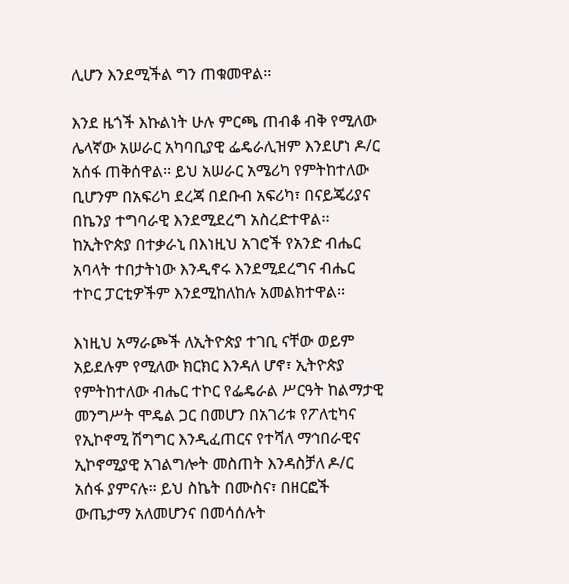ሊሆን እንደሚችል ግን ጠቁመዋል፡፡

እንደ ዜጎች እኩልነት ሁሉ ምርጫ ጠብቆ ብቅ የሚለው ሌላኛው አሠራር አካባቢያዊ ፌዴራሊዝም እንደሆነ ዶ/ር አሰፋ ጠቅሰዋል፡፡ ይህ አሠራር አሜሪካ የምትከተለው ቢሆንም በአፍሪካ ደረጃ በደቡብ አፍሪካ፣ በናይጄሪያና በኬንያ ተግባራዊ እንደሚደረግ አስረድተዋል፡፡ ከኢትዮጵያ በተቃራኒ በእነዚህ አገሮች የአንድ ብሔር አባላት ተበታትነው እንዲኖሩ እንደሚደረግና ብሔር ተኮር ፓርቲዎችም እንደሚከለከሉ አመልክተዋል፡፡

እነዚህ አማራጮች ለኢትዮጵያ ተገቢ ናቸው ወይም አይደሉም የሚለው ክርክር እንዳለ ሆኖ፣ ኢትዮጵያ የምትከተለው ብሔር ተኮር የፌዴራል ሥርዓት ከልማታዊ መንግሥት ሞዴል ጋር በመሆን በአገሪቱ የፖለቲካና የኢኮኖሚ ሽግግር እንዲፈጠርና የተሻለ ማኅበራዊና ኢኮኖሚያዊ አገልግሎት መስጠት እንዳስቻለ ዶ/ር አሰፋ ያምናሉ፡፡ ይህ ስኬት በሙስና፣ በዘርፎች ውጤታማ አለመሆንና በመሳሰሉት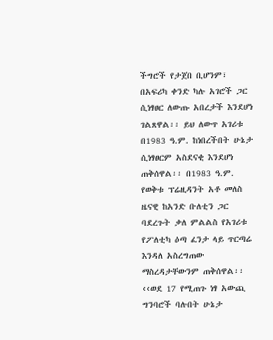ችግሮች የታጀበ ቢሆንም፣ በአፍሪካ ቀንድ ካሉ አገሮች ጋር ሲነፃፀር ለውጡ አበረታች እንደሆነ ገልጸዋል፡፡ ይህ ለውጥ አገሪቱ በ1983 ዓ.ም. ከነበረችበት ሁኔታ ሲነፃፀርም አስደናቂ እንደሆነ ጠቅሰዋል፡፡ በ1983 ዓ.ም. የወቅቱ ፕሬዚዳንት አቶ መለስ ዜናዊ ከአንድ ቡለቲን ጋር ባደረጉት ቃለ ምልልስ የአገሪቱ የፖለቲካ ዕጣ ፈንታ ላይ ጥርጣሬ እንዳለ አስረግጠው ማስረዳታቸውንም ጠቅሰዋል፡፡ ‹‹ወደ 17 የሚጠጉ ነፃ አውጪ ግንባሮች ባሉበት ሁኔታ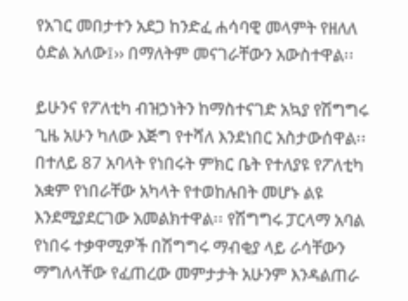የአገር መበታተን አደጋ ከንድፈ ሐሳባዊ መላምት የዘለለ ዕድል አለው፤›› በማለትም መናገራቸውን አውስተዋል፡፡

ይሁንና የፖለቲካ ብዝኃነትን ከማስተናገድ አኳያ የሽግግሩ ጊዜ አሁን ካለው እጅግ የተሻለ እንደነበር አስታውሰዋል፡፡ በተለይ 87 አባላት የነበሩት ምክር ቤት የተለያዩ የፖለቲካ አቋም የነበራቸው አካላት የተወከሉበት መሆኑ ልዩ እንደሚያደርገው አመልክተዋል፡፡ የሽግግሩ ፓርላማ አባል የነበሩ ተቃዋሚዎች በሽግግሩ ማብቂያ ላይ ራሳቸውን ማግለላቸው የፈጠረው መምታታት አሁንም እንዳልጠራ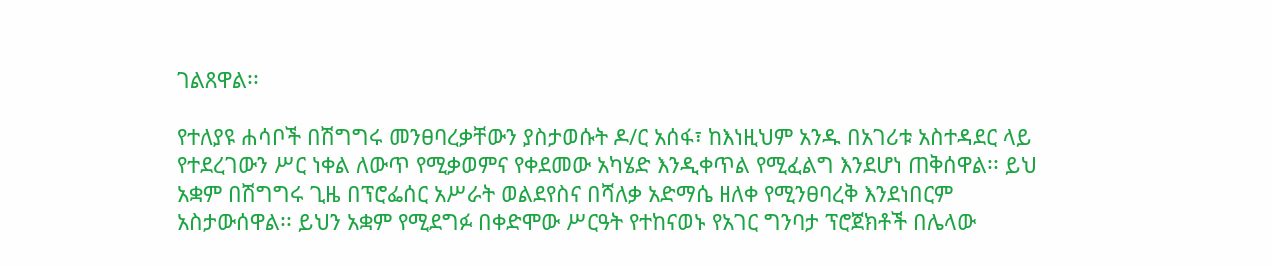ገልጸዋል፡፡

የተለያዩ ሐሳቦች በሽግግሩ መንፀባረቃቸውን ያስታወሱት ዶ/ር አሰፋ፣ ከእነዚህም አንዱ በአገሪቱ አስተዳደር ላይ የተደረገውን ሥር ነቀል ለውጥ የሚቃወምና የቀደመው አካሄድ እንዲቀጥል የሚፈልግ እንደሆነ ጠቅሰዋል፡፡ ይህ አቋም በሽግግሩ ጊዜ በፕሮፌሰር አሥራት ወልደየስና በሻለቃ አድማሴ ዘለቀ የሚንፀባረቅ እንደነበርም አስታውሰዋል፡፡ ይህን አቋም የሚደግፉ በቀድሞው ሥርዓት የተከናወኑ የአገር ግንባታ ፕሮጀክቶች በሌላው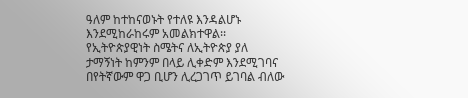ዓለም ከተከናወኑት የተለዩ እንዳልሆኑ እንደሚከራከሩም አመልክተዋል፡፡ የኢትዮጵያዊነት ስሜትና ለኢትዮጵያ ያለ ታማኝነት ከምንም በላይ ሊቀድም እንደሚገባና በየትኛውም ዋጋ ቢሆን ሊረጋገጥ ይገባል ብለው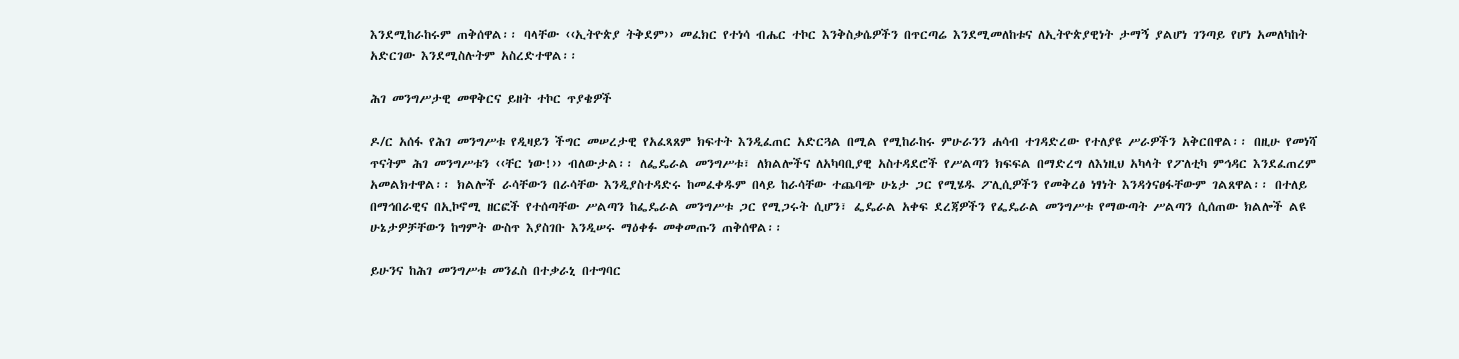እንደሚከራከሩም ጠቅሰዋል፡፡ ባላቸው ‹‹ኢትዮጵያ ትቅደም›› መፈክር የተነሳ ብሔር ተኮር እንቅስቃሴዎችን በጥርጣሬ እንደሚመለከቱና ለኢትዮጵያዊነት ታማኝ ያልሆነ ገንጣይ የሆነ አመለካከት አድርገው እንደሚስሉትም አስረድተዋል፡፡

ሕገ መንግሥታዊ መዋቅርና ይዘት ተኮር ጥያቄዎች

ዶ/ር አሰፋ የሕገ መንግሥቱ የዲዛይን ችግር መሠረታዊ የአፈጻጸም ክፍተት እንዲፈጠር አድርጓል በሚል የሚከራከሩ ምሁራንን ሐሳብ ተገዳድረው የተለያዩ ሥራዎችን አቅርበዋል፡፡ በዚሁ የመነሻ ጥናትም ሕገ መንግሥቱን ‹‹ቸር ነው!›› ብለውታል፡፡ ለፌዴራል መንግሥቱ፣ ለክልሎችና ለአካባቢያዊ አስተዳደሮች የሥልጣን ክፍፍል በማድረግ ለእነዚህ አካላት የፖለቲካ ምኅዳር እንደፈጠረም አመልክተዋል፡፡ ክልሎች ራሳቸውን በራሳቸው እንዲያስተዳድሩ ከመፈቀዱም በላይ ከራሳቸው ተጨባጭ ሁኔታ ጋር የሚሄዱ ፖሊሲዎችን የመቅረፅ ነፃነት እንዳጎናፀፋቸውም ገልጸዋል፡፡ በተለይ በማኅበራዊና በኢኮኖሚ ዘርፎች የተሰጣቸው ሥልጣን ከፌዴራል መንግሥቱ ጋር የሚጋሩት ሲሆን፣ ፌዴራል አቀፍ ደረጃዎችን የፌዴራል መንግሥቱ የማውጣት ሥልጣን ሲሰጠው ክልሎች ልዩ ሁኔታዎቻቸውን ከግምት ውስጥ እያስገቡ እንዲሠሩ ማዕቀፉ መቀመጡን ጠቅሰዋል፡፡

ይሁንና ከሕገ መንግሥቱ መንፈስ በተቃራኒ በተግባር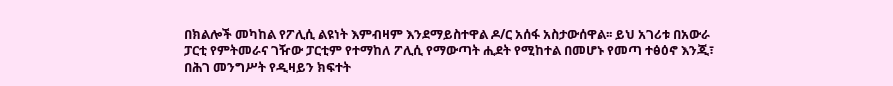በክልሎች መካከል የፖሊሲ ልዩነት እምብዛም እንደማይስተዋል ዶ/ር አሰፋ አስታውሰዋል፡፡ ይህ አገሪቱ በአውራ ፓርቲ የምትመራና ገዥው ፓርቲም የተማከለ ፖሊሲ የማውጣት ሒደት የሚከተል በመሆኑ የመጣ ተፅዕኖ እንጂ፣ በሕገ መንግሥት የዲዛይን ክፍተት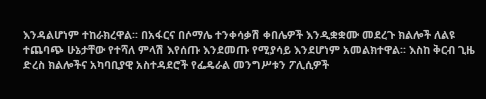እንዳልሆነም ተከራክረዋል፡፡ በአፋርና በሶማሌ ተንቀሳቃሽ ቀበሌዎች እንዲቋቋሙ መደረጉ ክልሎች ለልዩ ተጨባጭ ሁኔታቸው የተሻለ ምላሽ እየሰጡ እንደመጡ የሚያሳይ እንደሆነም አመልክተዋል፡፡ እስከ ቅርብ ጊዜ ድረስ ክልሎችና አካባቢያዊ አስተዳደሮች የፌዴራል መንግሥቱን ፖሊሲዎች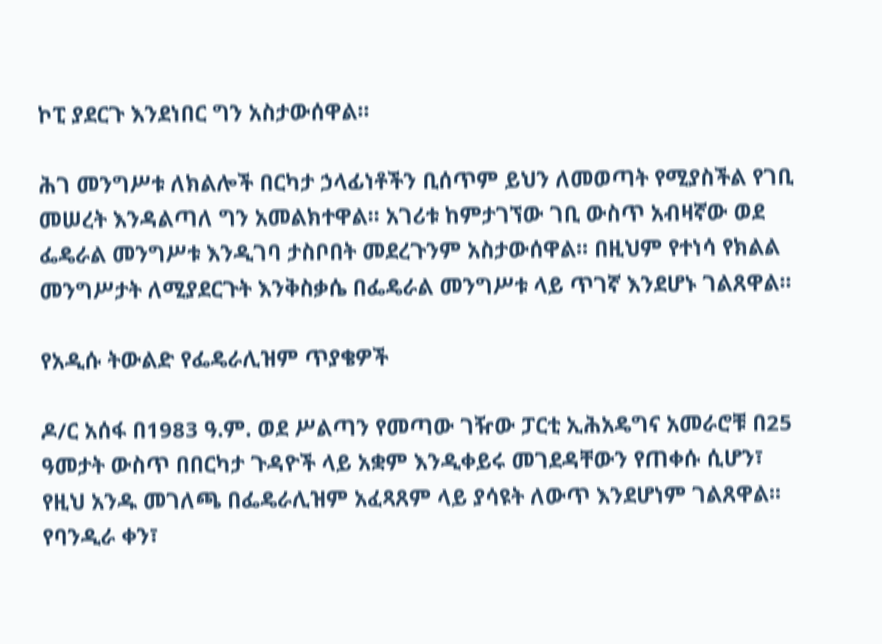ኮፒ ያደርጉ እንደነበር ግን አስታውሰዋል፡፡

ሕገ መንግሥቱ ለክልሎች በርካታ ኃላፊነቶችን ቢሰጥም ይህን ለመወጣት የሚያስችል የገቢ መሠረት እንዳልጣለ ግን አመልክተዋል፡፡ አገሪቱ ከምታገኘው ገቢ ውስጥ አብዛኛው ወደ ፌዴራል መንግሥቱ እንዲገባ ታስቦበት መደረጉንም አስታውሰዋል፡፡ በዚህም የተነሳ የክልል መንግሥታት ለሚያደርጉት እንቅስቃሴ በፌዴራል መንግሥቱ ላይ ጥገኛ እንደሆኑ ገልጸዋል፡፡

የአዲሱ ትውልድ የፌዴራሊዝም ጥያቄዎች

ዶ/ር አሰፋ በ1983 ዓ.ም. ወደ ሥልጣን የመጣው ገዥው ፓርቲ ኢሕአዴግና አመራሮቹ በ25 ዓመታት ውስጥ በበርካታ ጉዳዮች ላይ አቋም እንዲቀይሩ መገደዳቸውን የጠቀሱ ሲሆን፣ የዚህ አንዱ መገለጫ በፌዴራሊዝም አፈጻጸም ላይ ያሳዩት ለውጥ እንደሆነም ገልጸዋል፡፡ የባንዲራ ቀን፣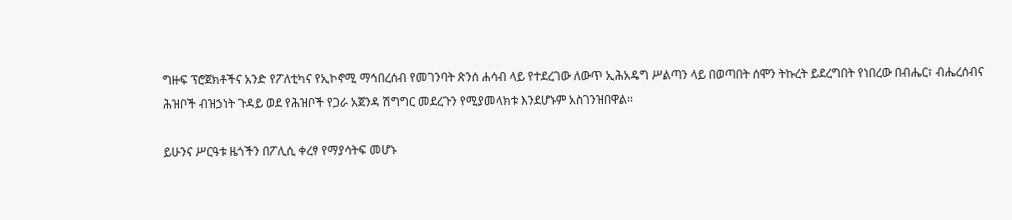ግዙፍ ፕሮጀክቶችና አንድ የፖለቲካና የኢኮኖሚ ማኅበረሰብ የመገንባት ጽንሰ ሐሳብ ላይ የተደረገው ለውጥ ኢሕአዴግ ሥልጣን ላይ በወጣበት ሰሞን ትኩረት ይደረግበት የነበረው በብሔር፣ ብሔረሰብና ሕዝቦች ብዝኃነት ጉዳይ ወደ የሕዝቦች የጋራ አጀንዳ ሽግግር መደረጉን የሚያመላክቱ እንደሆኑም አስገንዝበዋል፡፡

ይሁንና ሥርዓቱ ዜጎችን በፖሊሲ ቀረፃ የማያሳትፍ መሆኑ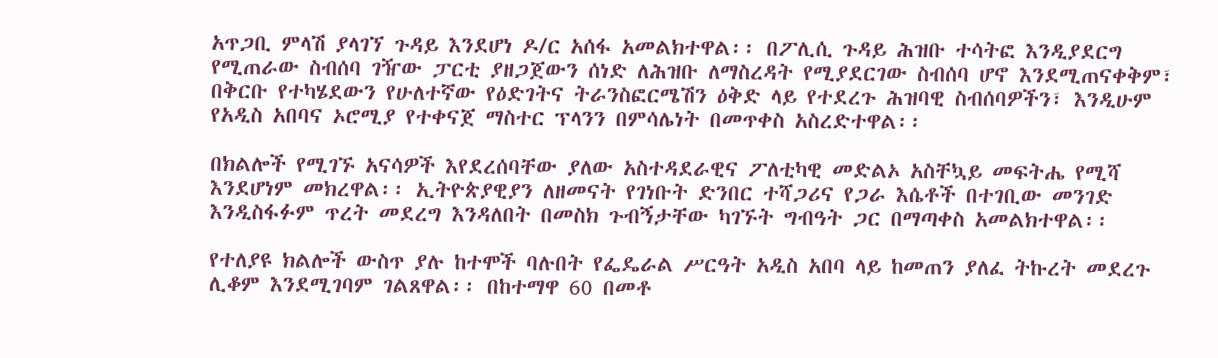አጥጋቢ ምላሽ ያላገኘ ጉዳይ እንደሆነ ዶ/ር አሰፋ አመልክተዋል፡፡ በፖሊሲ ጉዳይ ሕዝቡ ተሳትፎ እንዲያደርግ የሚጠራው ስብሰባ ገዥው ፓርቲ ያዘጋጀውን ሰነድ ለሕዝቡ ለማስረዳት የሚያደርገው ስብሰባ ሆኖ እንደሚጠናቀቅም፣ በቅርቡ የተካሄደውን የሁለተኛው የዕድገትና ትራንስፎርሜሽን ዕቅድ ላይ የተደረጉ ሕዝባዊ ስብሰባዎችን፣ እንዲሁም የአዲስ አበባና ኦሮሚያ የተቀናጀ ማስተር ፕላንን በምሳሌነት በመጥቀስ አስረድተዋል፡፡

በክልሎች የሚገኙ አናሳዎች እየደረሰባቸው ያለው አስተዳደራዊና ፖለቲካዊ መድልኦ አስቸኳይ መፍትሔ የሚሻ እንደሆነም መክረዋል፡፡ ኢትዮጵያዊያን ለዘመናት የገነቡት ድንበር ተሻጋሪና የጋራ እሴቶች በተገቢው መንገድ እንዲስፋፉም ጥረት መደረግ እንዳለበት በመስክ ጉብኝታቸው ካገኙት ግብዓት ጋር በማጣቀስ አመልክተዋል፡፡

የተለያዩ ክልሎች ውስጥ ያሉ ከተሞች ባሉበት የፌዴራል ሥርዓት አዲስ አበባ ላይ ከመጠን ያለፈ ትኩረት መደረጉ ሊቆም እንደሚገባም ገልጸዋል፡፡ በከተማዋ 60 በመቶ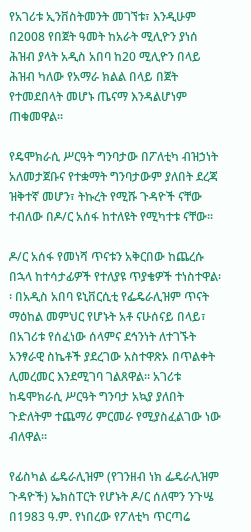የአገሪቱ ኢንቨስትመንት መገኘቱ፣ እንዲሁም በ2008 የበጀት ዓመት ከአራት ሚሊዮን ያነሰ ሕዝብ ያላት አዲስ አበባ ከ20 ሚሊዮን በላይ ሕዝብ ካለው የአማራ ክልል በላይ በጀት የተመደበላት መሆኑ ጤናማ እንዳልሆነም ጠቁመዋል፡፡

የዴሞክራሲ ሥርዓት ግንባታው በፖለቲካ ብዝኃነት አለመታጀቡና የተቋማት ግንባታውም ያለበት ደረጃ ዝቅተኛ መሆን፣ ትኩረት የሚሹ ጉዳዮች ናቸው ተብለው በዶ/ር አሰፋ ከተለዩት የሚካተቱ ናቸው፡፡

ዶ/ር አሰፋ የመነሻ ጥናቱን አቅርበው ከጨረሱ በኋላ ከተሳታፊዎች የተለያዩ ጥያቄዎች ተነስተዋል፡፡ በአዲስ አበባ ዩኒቨርሲቲ የፌዴራሊዝም ጥናት ማዕከል መምህር የሆኑት አቶ ናሁሰናይ በላይ፣ በአገሪቱ የሰፈነው ሰላምና ደኅንነት ለተገኙት አንፃራዊ ስኬቶች ያደረገው አስተዋጽኦ በጥልቀት ሊመረመር እንደሚገባ ገልጸዋል፡፡ አገሪቱ ከዴሞክራሲ ሥርዓት ግንባታ አኳያ ያለበት ጉድለትም ተጨማሪ ምርመራ የሚያስፈልገው ነው ብለዋል፡፡

የፊስካል ፌዴራሊዝም (የገንዘብ ነክ ፌዴራሊዝም ጉዳዮች) ኤክስፐርት የሆኑት ዶ/ር ሰለሞን ንጉሤ በ1983 ዓ.ም. የነበረው የፖለቲካ ጥርጣሬ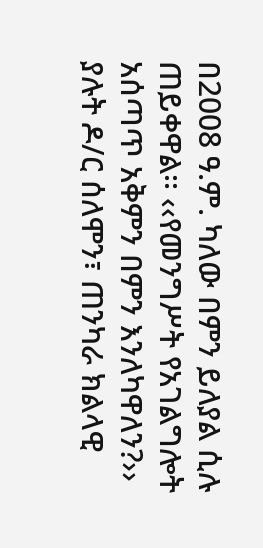በ2008 ዓ.ም. ካለው በምን ይለያል ሲሉ ጠይቀዋል፡፡ ‹‹የመንግሥት የአገልግሎት አሰጣጥ አቅምን በምን እንለካዋለን?›› ያሉት ዶ/ር ሰለሞን፣ ጠንካራ ክልላዊ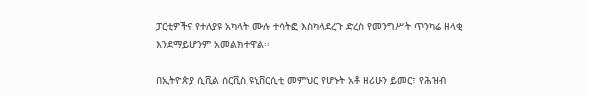ፓርቲዎችና የተለያዩ አካላት ሙሉ ተሳትፎ እስካላደረጉ ድረስ የመንግሥት ጥንካሬ ዘላቂ እንደማይሆንም አመልክተዋል፡፡

በኢትዮጵያ ሲቪል ሰርቪስ ዩኒቨርሲቲ መምህር የሆኑት አቶ ዘሪሁን ይመር፣ የሕዝብ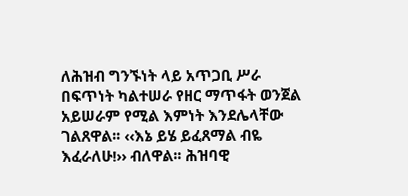ለሕዝብ ግንኙነት ላይ አጥጋቢ ሥራ በፍጥነት ካልተሠራ የዘር ማጥፋት ወንጀል አይሠራም የሚል እምነት እንደሌላቸው ገልጸዋል፡፡ ‹‹እኔ ይሄ ይፈጸማል ብዬ እፈራለሁ!›› ብለዋል፡፡ ሕዝባዊ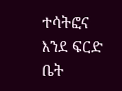ተሳትፎና እንደ ፍርድ ቤት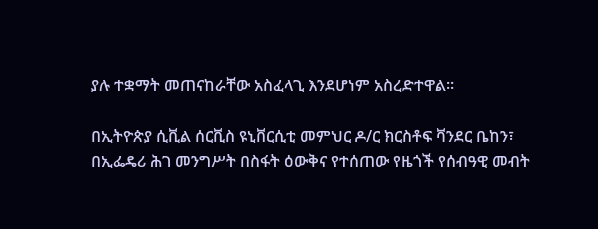ያሉ ተቋማት መጠናከራቸው አስፈላጊ እንደሆነም አስረድተዋል፡፡

በኢትዮጵያ ሲቪል ሰርቪስ ዩኒቨርሲቲ መምህር ዶ/ር ክርስቶፍ ቫንደር ቤከን፣ በኢፌዴሪ ሕገ መንግሥት በስፋት ዕውቅና የተሰጠው የዜጎች የሰብዓዊ መብት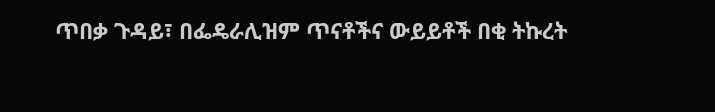ጥበቃ ጉዳይ፣ በፌዴራሊዝም ጥናቶችና ውይይቶች በቂ ትኩረት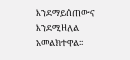እንደማይሰጠውና እንደሚዘለል አመልክተዋል፡፡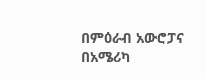በምዕራብ አውሮፓና በአሜሪካ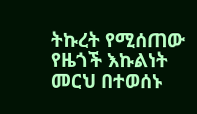ትኩረት የሚሰጠው የዜጎች እኩልነት መርህ በተወሰኑ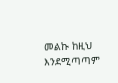መልኩ ከዚህ እንደሚጣጣም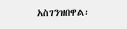አስገንዝበዋል፡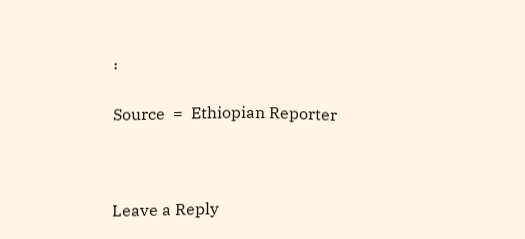፡

Source  =  Ethiopian Reporter



Leave a Reply